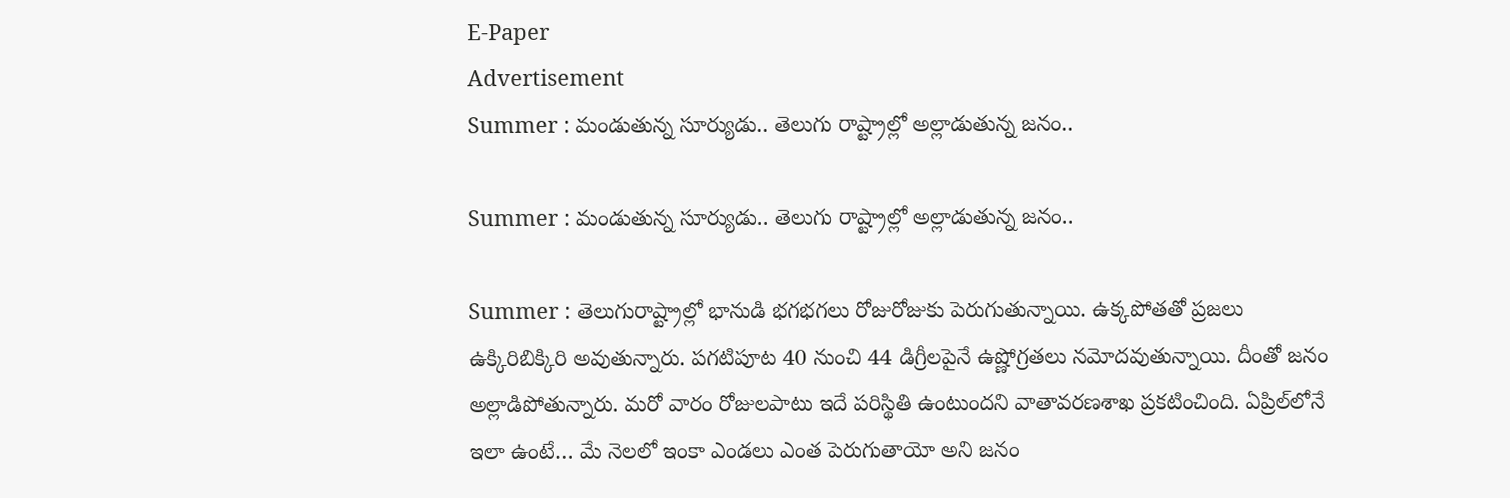E-Paper
Advertisement
Summer : మండుతున్న సూర్యుడు.. తెలుగు రాష్ట్రాల్లో అల్లాడుతున్న జనం..

Summer : మండుతున్న సూర్యుడు.. తెలుగు రాష్ట్రాల్లో అల్లాడుతున్న జనం..

Summer : తెలుగురాష్ట్రాల్లో భానుడి భగభగలు రోజురోజుకు పెరుగుతున్నాయి. ఉక్కపోతతో ప్రజలు ఉక్కిరిబిక్కిరి అవుతున్నారు. పగటిపూట 40 నుంచి 44 డిగ్రీలపైనే ఉష్ణోగ్రతలు నమోదవుతున్నాయి. దీంతో జనం అల్లాడిపోతున్నారు. మరో వారం రోజులపాటు ఇదే పరిస్థితి ఉంటుందని వాతావరణశాఖ ప్రకటించింది. ఏప్రిల్‌లోనే ఇలా ఉంటే… మే నెలలో ఇంకా ఎండలు ఎంత పెరుగుతాయో అని జనం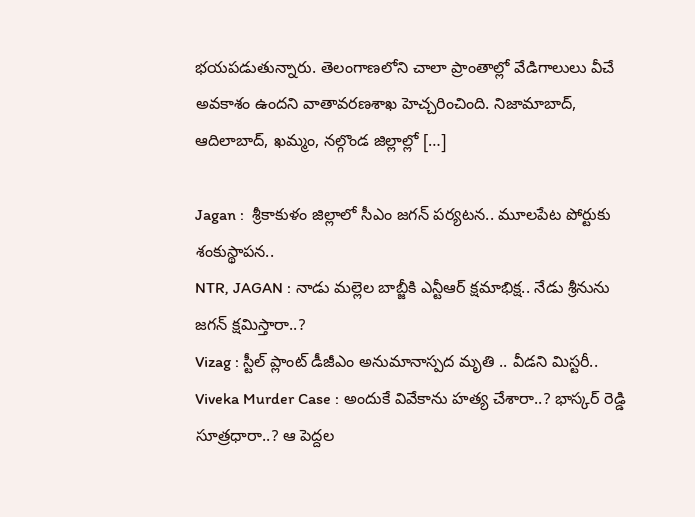భయపడుతున్నారు. తెలంగాణలోని చాలా ప్రాంతాల్లో వేడిగాలులు వీచే అవకాశం ఉందని వాతావరణశాఖ హెచ్చరించింది. నిజామాబాద్‌, ఆదిలాబాద్‌, ఖమ్మం, నల్గొండ జిల్లాల్లో […]

Jagan :  శ్రీకాకుళం జిల్లాలో సీఎం జగన్ పర్యటన.. మూలపేట పోర్టుకు శంకుస్థాపన..
NTR, JAGAN : నాడు మల్లెల బాబ్జీకి ఎన్టీఆర్ క్షమాభిక్ష.. నేడు శ్రీనును జగన్ క్షమిస్తారా..?
Vizag : స్టీల్ ప్లాంట్ డీజీఎం అనుమానాస్పద మృతి .. వీడని మిస్టరీ..
Viveka Murder Case : అందుకే వివేకాను హత్య చేశారా..? భాస్కర్ రెడ్డి సూత్రధారా..? ఆ పెద్దల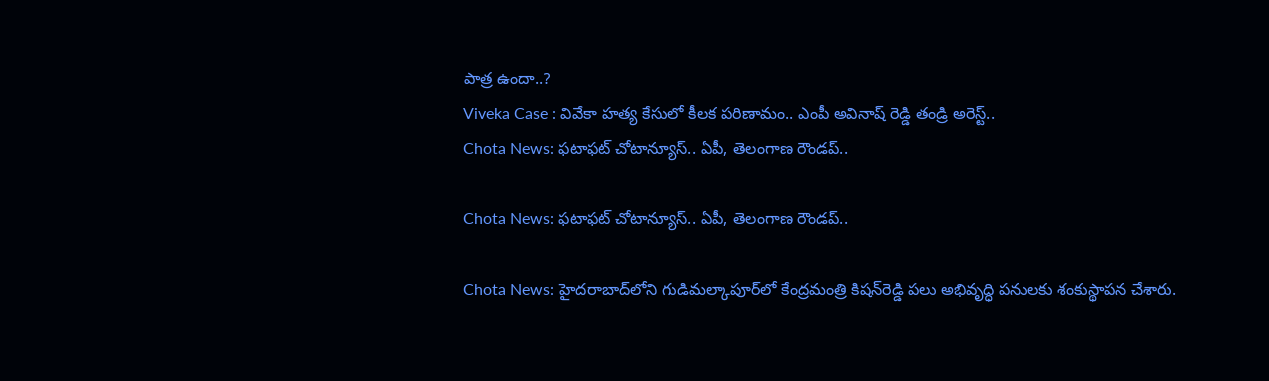పాత్ర ఉందా..?
Viveka Case : వివేకా హత్య కేసులో కీలక పరిణామం.. ఎంపీ అవినాష్ రెడ్డి తండ్రి అరెస్ట్..
Chota News: ఫటాఫట్ చోటాన్యూస్.. ఏపీ, తెలంగాణ రౌండప్..

Chota News: ఫటాఫట్ చోటాన్యూస్.. ఏపీ, తెలంగాణ రౌండప్..

Chota News: హైదరాబాద్‌లోని గుడిమల్కాపూర్‌లో కేంద్రమంత్రి కిషన్‌రెడ్డి పలు అభివృద్ధి పనులకు శంకుస్థాపన చేశారు.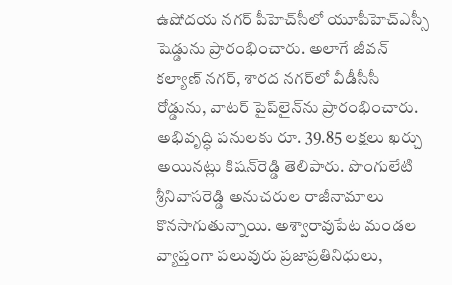ఉషోదయ నగర్‌ పీహెచ్‌సీలో యూపీహెచ్ఎస్సీ షెడ్డును ప్రారంభించారు. అలాగే జీవన్ కల్యాణ్ నగర్, శారద నగర్‌లో వీడీసీసీ రోడ్డును, వాటర్ పైప్‌లైన్‌ను ప్రారంభించారు. అభివృద్ధి పనులకు రూ. 39.85 లక్షలు ఖర్చు అయినట్లు కిషన్‌రెడ్డి తెలిపారు. పొంగులేటి శ్రీనివాసరెడ్డి అనుచరుల రాజీనామాలు కొనసాగుతున్నాయి. అశ్వారావుపేట మండల వ్యాప్తంగా పలువురు ప్రజాప్రతినిధులు,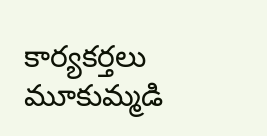కార్యకర్తలు మూకుమ్మడి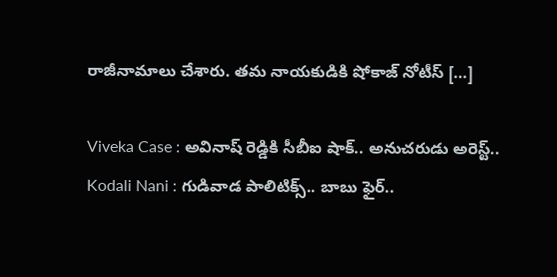రాజీనామాలు చేశారు. తమ నాయకుడికి షోకాజ్ నోటీస్ […]

Viveka Case : అవినాష్ రెడ్డికి సీబీఐ షాక్.. అనుచరుడు అరెస్ట్..
Kodali Nani : గుడివాడ పాలిటిక్స్.. బాబు ఫైర్..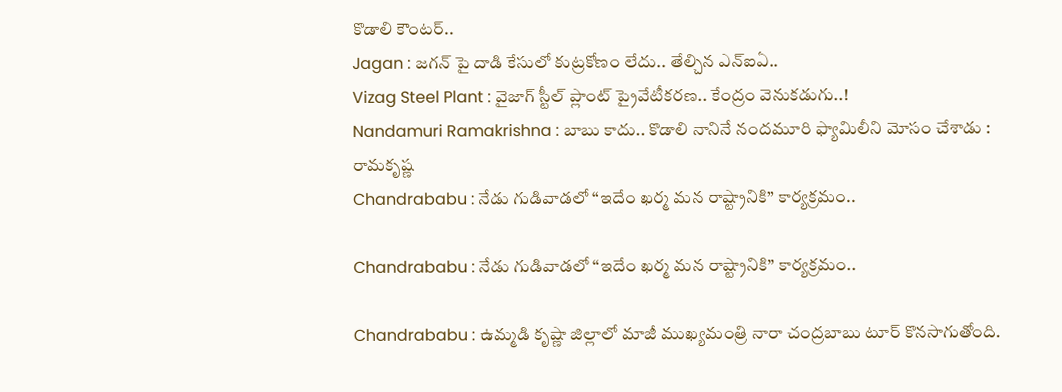కొడాలి కౌంటర్..
Jagan : జగన్ పై దాడి కేసులో కుట్రకోణం లేదు.. తేల్చిన ఎన్ఐఏ..
Vizag Steel Plant : వైజాగ్ స్టీల్ ప్లాంట్ ప్రైవేటీకరణ.. కేంద్రం వెనుకడుగు..!
Nandamuri Ramakrishna : బాబు కాదు.. కొడాలి నానినే నందమూరి ఫ్యామిలీని మోసం చేశాడు : రామకృష్ణ
Chandrababu : నేడు గుడివాడలో “ఇదేం ఖర్మ మన రాష్ట్రానికి” కార్యక్రమం..

Chandrababu : నేడు గుడివాడలో “ఇదేం ఖర్మ మన రాష్ట్రానికి” కార్యక్రమం..

Chandrababu : ఉమ్మడి కృష్ణా జిల్లాలో మాజీ ముఖ్యమంత్రి నారా చంద్రబాబు టూర్ కొనసాగుతోంది.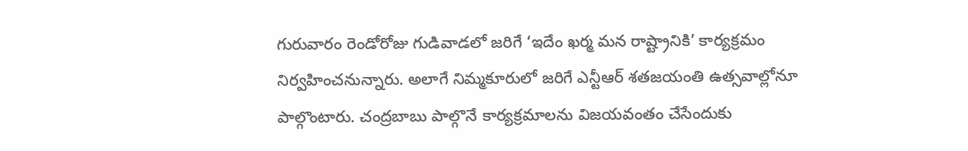గురువారం రెండోరోజు గుడివాడలో జరిగే ‘ఇదేం ఖర్మ మన రాష్ట్రానికి’ కార్యక్రమం నిర్వహించనున్నారు. అలాగే నిమ్మకూరులో జరిగే ఎన్టీఆర్ శతజయంతి ఉత్సవాల్లోనూ పాల్గొంటారు. చంద్రబాబు పాల్గొనే కార్యక్రమాలను విజయవంతం చేసేందుకు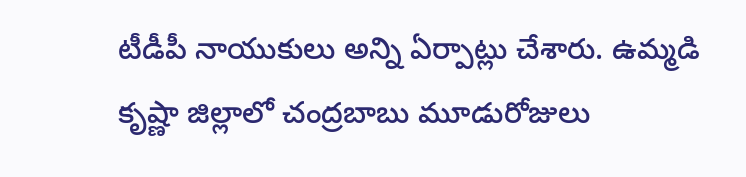టీడీపీ నాయుకులు అన్ని ఏర్పాట్లు చేశారు. ఉమ్మడి కృష్ణా జిల్లాలో చంద్రబాబు మూడురోజులు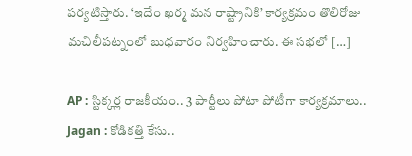పర్యటిస్తారు. ‘ఇదేం ఖర్మ మన రాష్ట్రానికి’ కార్యక్రమం తొలిరోజు మచిలీపట్నంలో బుధవారం నిర్వహించారు. ఈ సభలో […]

AP : స్టిక్కర్ల రాజకీయం.. 3 పార్టీలు పోటా పోటీగా కార్యక్రమాలు..
Jagan : కోడికత్తి కేసు..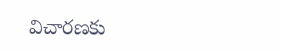విచారణకు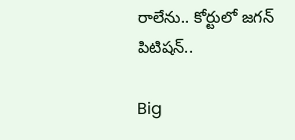రాలేను.. కోర్టులో జగన్ పిటిషన్..

Big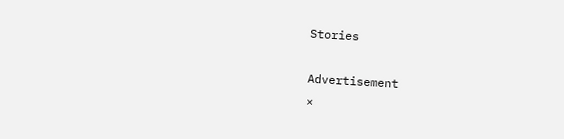Stories

Advertisement
×